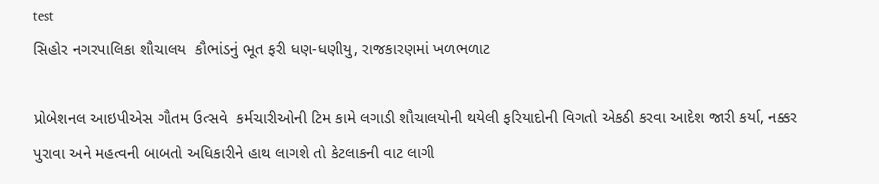test
સિહોર નગરપાલિકા શૌચાલય  કૌભાંડનું ભૂત ફરી ધણ-ધણીયુ, રાજકારણમાં ખળભળાટ

પ્રોબેશનલ આઇપીએસ ગૌતમ ઉત્સવે  કર્મચારીઓની ટિમ કામે લગાડી શૌચાલયોની થયેલી ફરિયાદોની વિગતો એકઠી કરવા આદેશ જારી કર્યા, નક્કર પુરાવા અને મહત્વની બાબતો અધિકારીને હાથ લાગશે તો કેટલાકની વાટ લાગી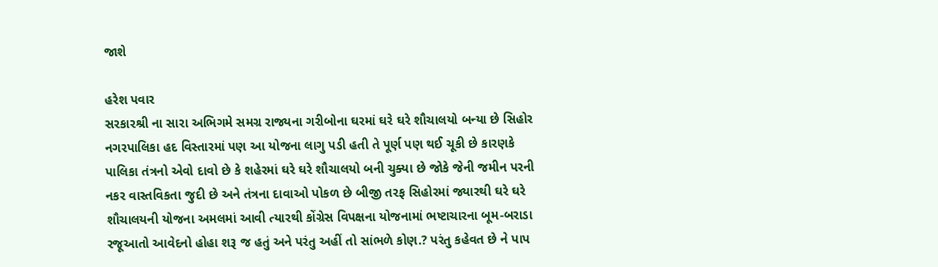જાશે

હરેશ પવાર
સરકારશ્રી ના સારા અભિગમે સમગ્ર રાજ્યના ગરીબોના ઘરમાં ઘરે ઘરે શૌચાલયો બન્યા છે સિહોર નગરપાલિકા હદ વિસ્તારમાં પણ આ યોજના લાગુ પડી હતી તે પૂર્ણ પણ થઈ ચૂકી છે કારણકે પાલિકા તંત્રનો એવો દાવો છે કે શહેરમાં ઘરે ઘરે શૌચાલયો બની ચુક્યા છે જોકે જેની જમીન પરની નકર વાસ્તવિકતા જુદી છે અને તંત્રના દાવાઓ પોકળ છે બીજી તરફ સિહોરમાં જ્યારથી ઘરે ઘરે શૌચાલયની યોજના અમલમાં આવી ત્યારથી કોંગ્રેસ વિપક્ષના યોજનામાં ભષ્ટાચારના બૂમ-બરાડા રજૂઆતો આવેદનો હોહા શરૂ જ હતું અને પરંતુ અહીં તો સાંભળે કોણ.? પરંતુ કહેવત છે ને પાપ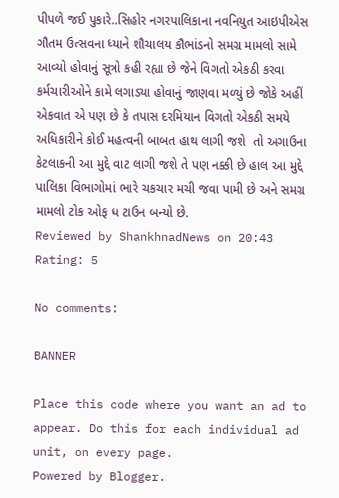પીપળે જઈ પુકારે..સિહોર નગરપાલિકાના નવનિયુત આઇપીએસ ગૌતમ ઉત્સવના ધ્યાને શૌચાલય કૌભાંડનો સમગ્ર મામલો સામે આવ્યો હોવાનું સૂત્રો કહી રહ્યા છે જેને વિગતો એકઠી કરવા કર્મચારીઓને કામે લગાડ્યા હોવાનું જાણવા મળ્યું છે જોકે અહીં એકવાત એ પણ છે કે તપાસ દરમિયાન વિગતો એકઠી સમયે અધિકારીને કોઈ મહત્વની બાબત હાથ લાગી જશે  તો અગાઉના કેટલાકની આ મુદ્દે વાટ લાગી જશે તે પણ નક્કી છે હાલ આ મુદ્દે પાલિકા વિભાગોમાં ભારે ચકચાર મચી જવા પામી છે અને સમગ્ર મામલો ટોક ઓફ ધ ટાઉન બન્યો છે.
Reviewed by ShankhnadNews on 20:43 Rating: 5

No comments:

BANNER

Place this code where you want an ad to appear. Do this for each individual ad unit, on every page.
Powered by Blogger.